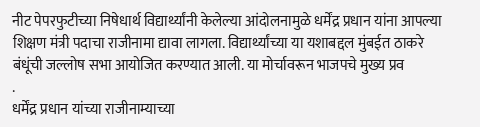नीट पेपरफुटीच्या निषेधार्थ विद्यार्थ्यांनी केलेल्या आंदोलनामुळे धर्मेंद्र प्रधान यांना आपल्या शिक्षण मंत्री पदाचा राजीनामा द्यावा लागला. विद्यार्थ्यांच्या या यशाबद्दल मुंबईत ठाकरे बंधूंची जल्लोष सभा आयोजित करण्यात आली. या मोर्चावरून भाजपचे मुख्य प्रव
.
धर्मेंद्र प्रधान यांच्या राजीनाम्याच्या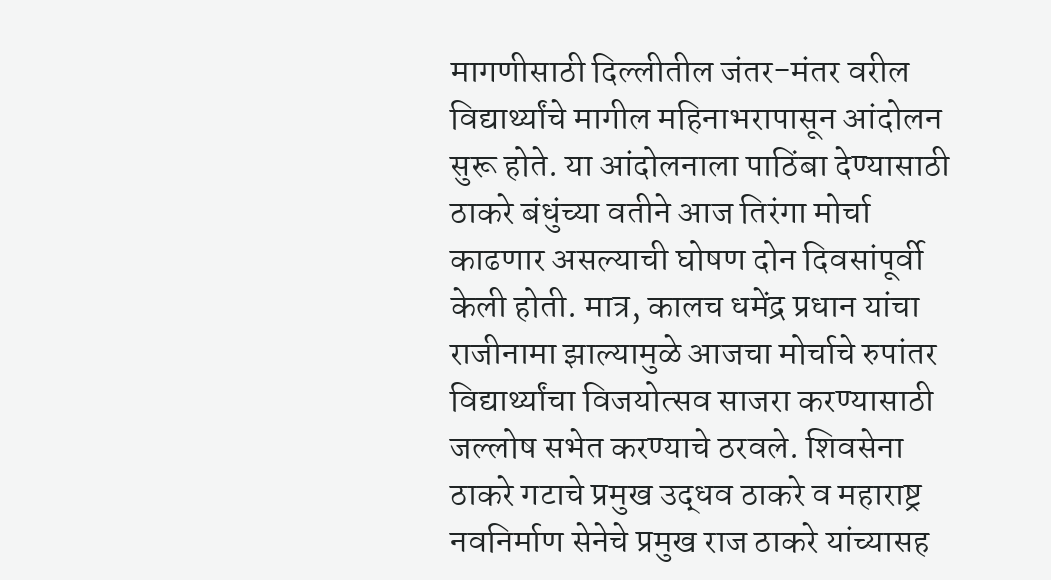मागणीसाठी दिल्लीतील जंतर-मंतर वरील विद्यार्थ्यांचे मागील महिनाभरापासून आंदोलन सुरू होते. या आंदोलनाला पाठिंबा देण्यासाठी ठाकरे बंधुंच्या वतीने आज तिरंगा मोर्चा काढणार असल्याची घोषण दोन दिवसांपूर्वी केली होती. मात्र, कालच धमेंद्र प्रधान यांचा राजीनामा झाल्यामुळे आजचा मोर्चाचे रुपांतर विद्यार्थ्यांचा विजयोत्सव साजरा करण्यासाठी जल्लोष सभेत करण्याचे ठरवले. शिवसेना ठाकरे गटाचे प्रमुख उद्धव ठाकरे व महाराष्ट्र नवनिर्माण सेनेचे प्रमुख राज ठाकरे यांच्यासह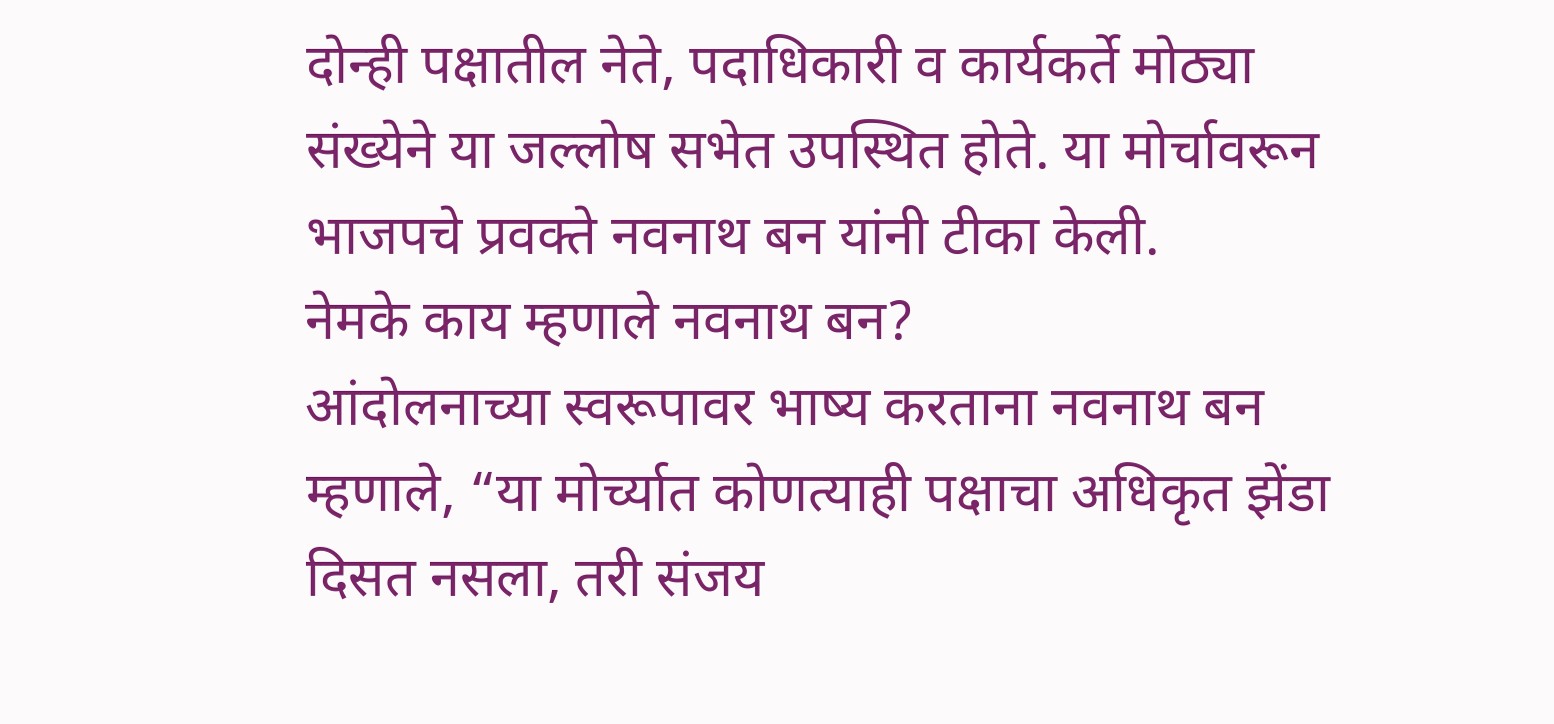दोन्ही पक्षातील नेते, पदाधिकारी व कार्यकर्ते मोठ्या संख्येने या जल्लोष सभेत उपस्थित होते. या मोर्चावरून भाजपचे प्रवक्ते नवनाथ बन यांनी टीका केली.
नेमके काय म्हणाले नवनाथ बन?
आंदोलनाच्या स्वरूपावर भाष्य करताना नवनाथ बन म्हणाले, “या मोर्च्यात कोणत्याही पक्षाचा अधिकृत झेंडा दिसत नसला, तरी संजय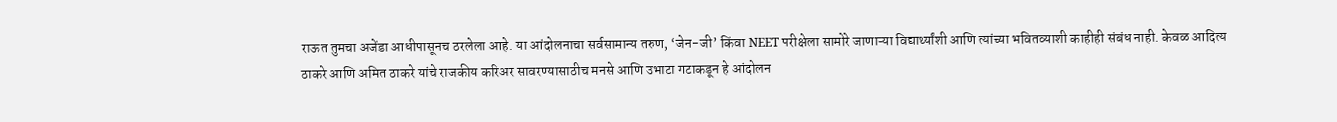राऊत तुमचा अजेंडा आधीपासूनच ठरलेला आहे. या आंदोलनाचा सर्वसामान्य तरुण, ‘जेन-जी’ किंवा NEET परीक्षेला सामोरे जाणाऱ्या विद्यार्थ्यांशी आणि त्यांच्या भवितव्याशी काहीही संबंध नाही. केवळ आदित्य ठाकरे आणि अमित ठाकरे यांचे राजकीय करिअर सावरण्यासाठीच मनसे आणि उभाटा गटाकडून हे आंदोलन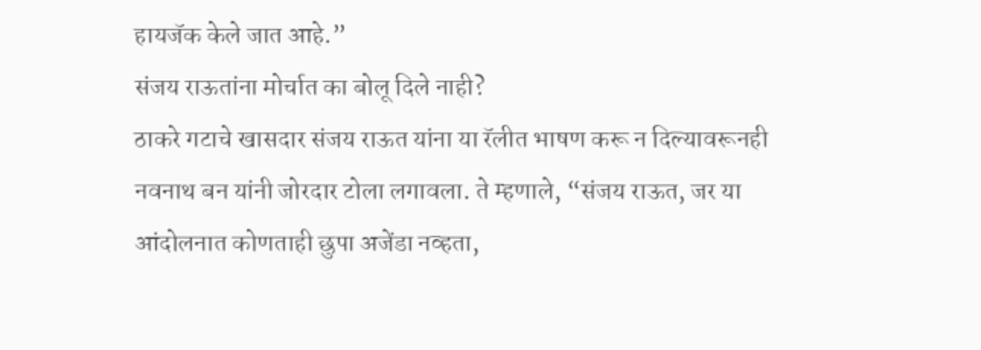हायजॅक केले जात आहे.”
संजय राऊतांना मोर्चात का बोलू दिले नाही?
ठाकरे गटाचे खासदार संजय राऊत यांना या रॅलीत भाषण करू न दिल्यावरूनही नवनाथ बन यांनी जोरदार टोला लगावला. ते म्हणाले, “संजय राऊत, जर या आंदोलनात कोणताही छुपा अजेंडा नव्हता,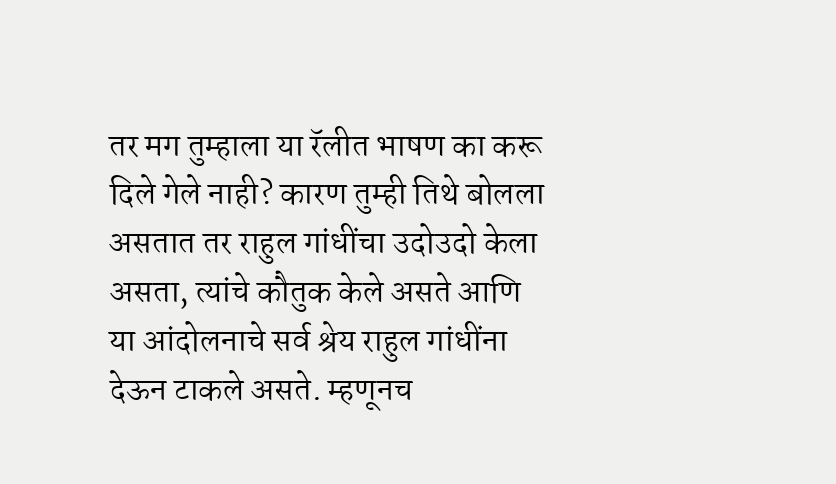तर मग तुम्हाला या रॅलीत भाषण का करू दिले गेले नाही? कारण तुम्ही तिथे बोलला असतात तर राहुल गांधींचा उदोउदो केला असता, त्यांचे कौतुक केले असते आणि या आंदोलनाचे सर्व श्रेय राहुल गांधींना देऊन टाकले असते. म्हणूनच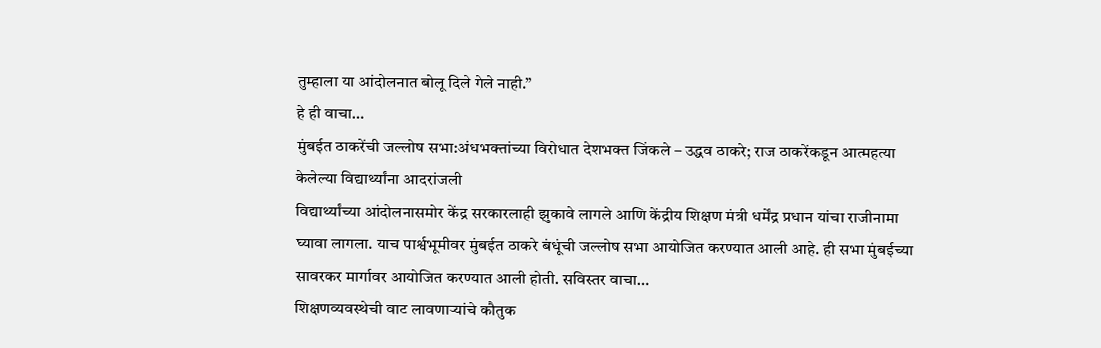तुम्हाला या आंदोलनात बोलू दिले गेले नाही.”
हे ही वाचा…
मुंबईत ठाकरेंची जल्लोष सभा:अंधभक्तांच्या विरोधात देशभक्त जिंकले – उद्धव ठाकरे; राज ठाकरेंकडून आत्महत्या केलेल्या विद्यार्थ्यांना आदरांजली
विद्यार्थ्यांच्या आंदोलनासमोर केंद्र सरकारलाही झुकावे लागले आणि केंद्रीय शिक्षण मंत्री धर्मेंद्र प्रधान यांचा राजीनामा घ्यावा लागला. याच पार्श्वभूमीवर मुंबईत ठाकरे बंधूंची जल्लोष सभा आयोजित करण्यात आली आहे. ही सभा मुंबईच्या सावरकर मार्गावर आयोजित करण्यात आली होती. सविस्तर वाचा…
शिक्षणव्यवस्थेची वाट लावणाऱ्यांचे कौतुक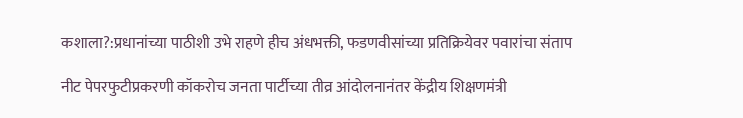कशाला?:प्रधानांच्या पाठीशी उभे राहणे हीच अंधभक्ती, फडणवीसांच्या प्रतिक्रियेवर पवारांचा संताप

नीट पेपरफुटीप्रकरणी कॉकरोच जनता पार्टीच्या तीव्र आंदोलनानंतर केंद्रीय शिक्षणमंत्री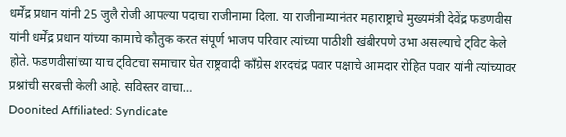धर्मेंद्र प्रधान यांनी 25 जुलै रोजी आपल्या पदाचा राजीनामा दिला. या राजीनाम्यानंतर महाराष्ट्राचे मुख्यमंत्री देवेंद्र फडणवीस यांनी धर्मेंद्र प्रधान यांच्या कामाचे कौतुक करत संपूर्ण भाजप परिवार त्यांच्या पाठीशी खंबीरपणे उभा असल्याचे ट्विट केले होते. फडणवीसांच्या याच ट्विटचा समाचार घेत राष्ट्रवादी काँग्रेस शरदचंद्र पवार पक्षाचे आमदार रोहित पवार यांनी त्यांच्यावर प्रश्नांची सरबत्ती केली आहे. सविस्तर वाचा…
Doonited Affiliated: Syndicate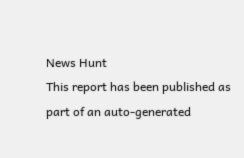News Hunt
This report has been published as part of an auto-generated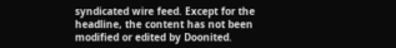syndicated wire feed. Except for the headline, the content has not been modified or edited by Doonited.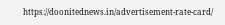https://doonitednews.in/advertisement-rate-card/